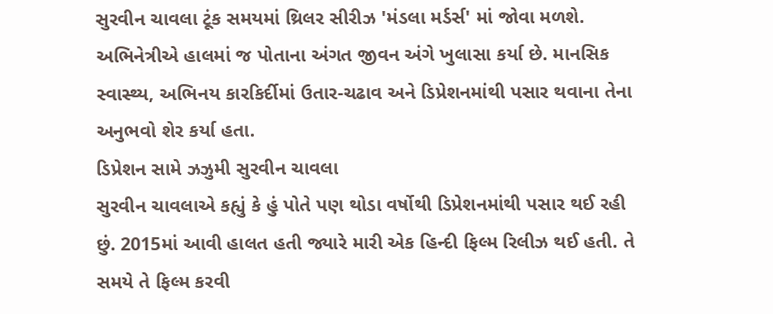સુરવીન ચાવલા ટૂંક સમયમાં થ્રિલર સીરીઝ 'મંડલા મર્ડર્સ' માં જોવા મળશે. અભિનેત્રીએ હાલમાં જ પોતાના અંગત જીવન અંગે ખુલાસા કર્યા છે. માનસિક સ્વાસ્થ્ય, અભિનય કારકિર્દીમાં ઉતાર-ચઢાવ અને ડિપ્રેશનમાંથી પસાર થવાના તેના અનુભવો શેર કર્યા હતા.
ડિપ્રેશન સામે ઝઝુમી સુરવીન ચાવલા
સુરવીન ચાવલાએ કહ્યું કે હું પોતે પણ થોડા વર્ષોથી ડિપ્રેશનમાંથી પસાર થઈ રહી છું. 2015માં આવી હાલત હતી જ્યારે મારી એક હિન્દી ફિલ્મ રિલીઝ થઈ હતી. તે સમયે તે ફિલ્મ કરવી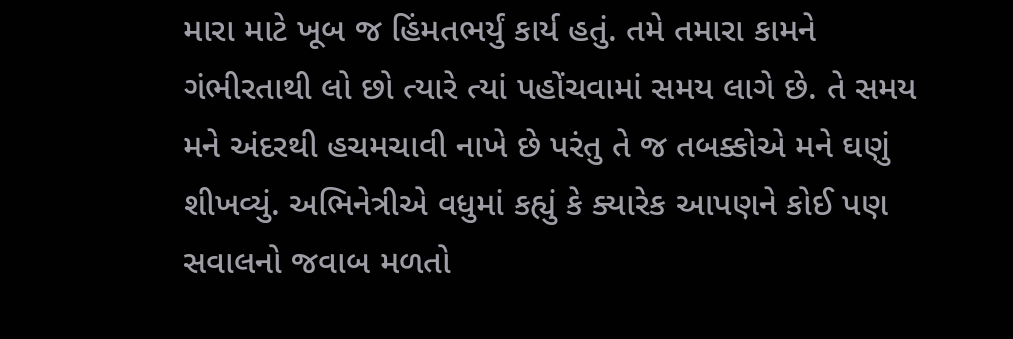મારા માટે ખૂબ જ હિંમતભર્યું કાર્ય હતું. તમે તમારા કામને ગંભીરતાથી લો છો ત્યારે ત્યાં પહોંચવામાં સમય લાગે છે. તે સમય મને અંદરથી હચમચાવી નાખે છે પરંતુ તે જ તબક્કોએ મને ઘણું શીખવ્યું. અભિનેત્રીએ વધુમાં કહ્યું કે ક્યારેક આપણને કોઈ પણ સવાલનો જવાબ મળતો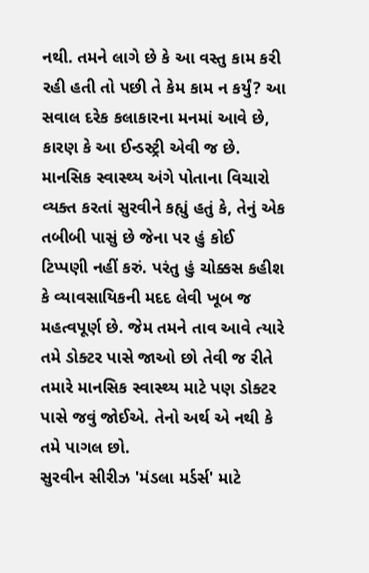નથી. તમને લાગે છે કે આ વસ્તુ કામ કરી રહી હતી તો પછી તે કેમ કામ ન કર્યું? આ સવાલ દરેક કલાકારના મનમાં આવે છે, કારણ કે આ ઈન્ડસ્ટ્રી એવી જ છે.
માનસિક સ્વાસ્થ્ય અંગે પોતાના વિચારો વ્યક્ત કરતાં સુરવીને કહ્યું હતું કે, તેનું એક તબીબી પાસું છે જેના પર હું કોઈ ટિપ્પણી નહીં કરું. પરંતુ હું ચોક્કસ કહીશ કે વ્યાવસાયિકની મદદ લેવી ખૂબ જ મહત્વપૂર્ણ છે. જેમ તમને તાવ આવે ત્યારે તમે ડોક્ટર પાસે જાઓ છો તેવી જ રીતે તમારે માનસિક સ્વાસ્થ્ય માટે પણ ડોક્ટર પાસે જવું જોઈએ. તેનો અર્થ એ નથી કે તમે પાગલ છો.
સુરવીન સીરીઝ 'મંડલા મર્ડર્સ' માટે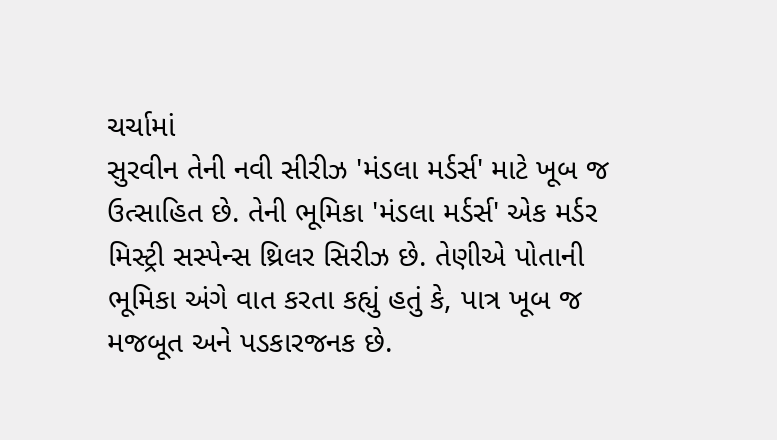ચર્ચામાં
સુરવીન તેની નવી સીરીઝ 'મંડલા મર્ડર્સ' માટે ખૂબ જ ઉત્સાહિત છે. તેની ભૂમિકા 'મંડલા મર્ડર્સ' એક મર્ડર મિસ્ટ્રી સસ્પેન્સ થ્રિલર સિરીઝ છે. તેણીએ પોતાની ભૂમિકા અંગે વાત કરતા કહ્યું હતું કે, પાત્ર ખૂબ જ મજબૂત અને પડકારજનક છે.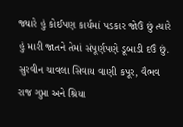જ્યારે હું કોઈપણ કાર્યમાં પડકાર જોઉં છું ત્યારે હું મારી જાતને તેમાં સંપૂર્ણપણે ડૂબાડી દઉં છું. સુરવીન ચાવલા સિવાય વાણી કપૂર, વૈભવ રાજ ગુપ્તા અને શ્રિયા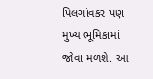પિલગાંવકર પણ મુખ્ય ભૂમિકામાં જોવા મળશે. આ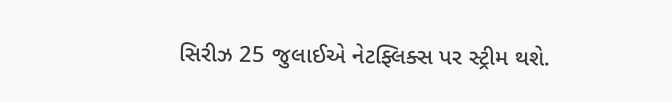સિરીઝ 25 જુલાઈએ નેટફ્લિક્સ પર સ્ટ્રીમ થશે.